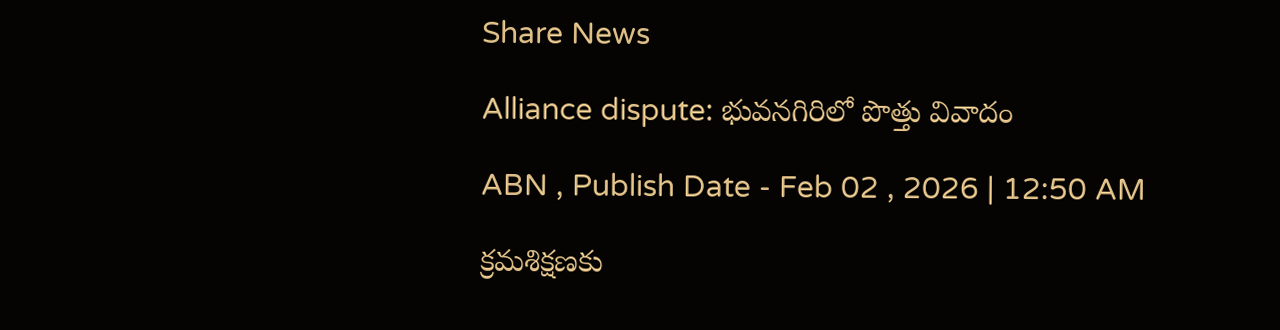Share News

Alliance dispute: భువనగిరిలో పొత్తు వివాదం

ABN , Publish Date - Feb 02 , 2026 | 12:50 AM

క్రమశిక్షణకు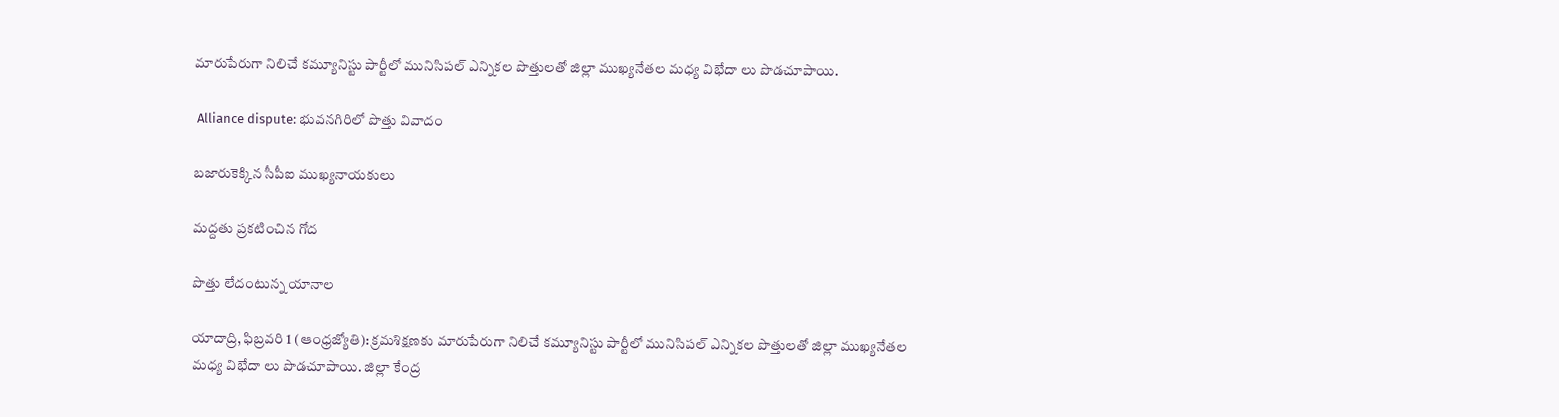మారుపేరుగా నిలిచే కమ్యూనిస్టు పార్టీలో మునిసిపల్‌ ఎన్నికల పొత్తులతో జిల్లా ముఖ్యనేతల మధ్య విభేదా లు పొడచూపాయి.

 Alliance dispute: భువనగిరిలో పొత్తు వివాదం

బజారుకెక్కిన సీపీఐ ముఖ్యనాయకులు

మద్దతు ప్రకటించిన గోద

పొత్తు లేదంటున్న యానాల

యాదాద్రి, ఫిబ్రవరి 1 (ఆంధ్రజ్యోతి): క్రమశిక్షణకు మారుపేరుగా నిలిచే కమ్యూనిస్టు పార్టీలో మునిసిపల్‌ ఎన్నికల పొత్తులతో జిల్లా ముఖ్యనేతల మధ్య విభేదా లు పొడచూపాయి. జిల్లా కేంద్ర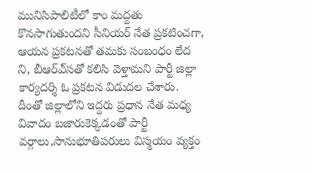మునిసిపాలిటీలో కాం మద్దతు కొనసాగుతుందని సీనియర్‌ నేత ప్రకటించగా, ఆయన ప్రకటనతో తమకు సంబంధం లేద ని, బీఆర్‌ఎ్‌సతో కలిసి వెళ్తామని పార్టీ జిల్లా కార్యదర్శి ఓ ప్రకటన విడుదల చేశారు. దీంతో జిల్లాలోని ఇద్దరు ప్రధాన నేత మధ్య వివాదం బజారుకెక్కడంతో పార్టీ వర్గాలు,సానుభూతిపరులు విస్మయం వ్యక్తం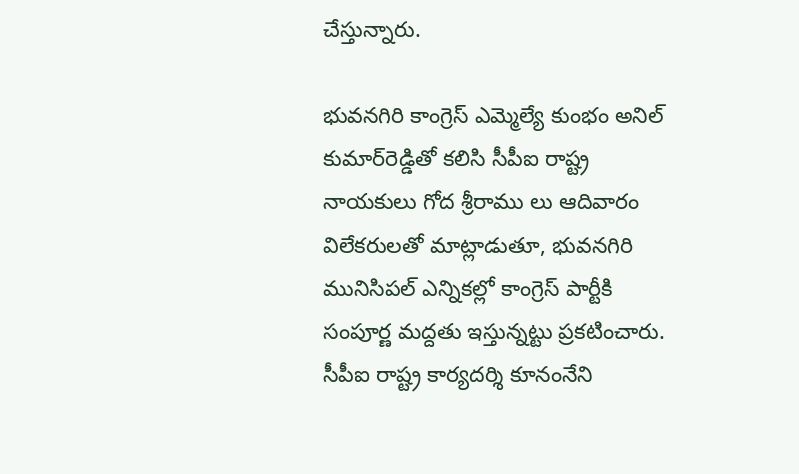చేస్తున్నారు.

భువనగిరి కాంగ్రెస్‌ ఎమ్మెల్యే కుంభం అనిల్‌ కుమార్‌రెడ్డితో కలిసి సీపీఐ రాష్ట్ర నాయకులు గోద శ్రీరాము లు ఆదివారం విలేకరులతో మాట్లాడుతూ, భువనగిరి మునిసిపల్‌ ఎన్నికల్లో కాంగ్రెస్‌ పార్టీకి సంపూర్ణ మద్దతు ఇస్తున్నట్టు ప్రకటించారు. సీపీఐ రాష్ట్ర కార్యదర్శి కూనంనేని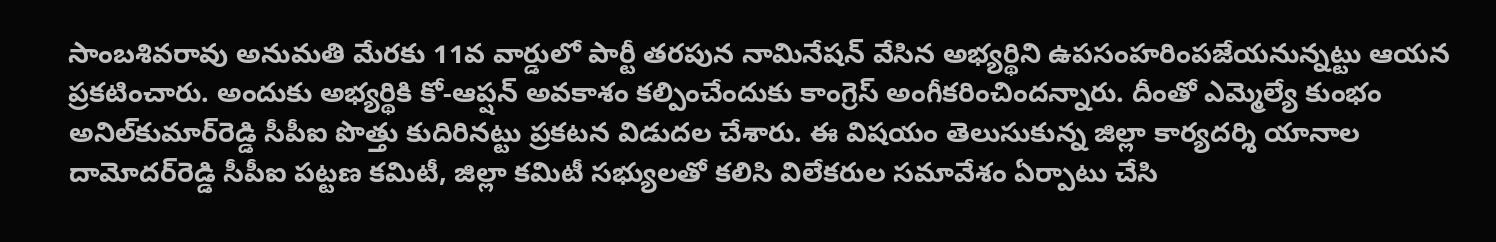సాంబశివరావు అనుమతి మేరకు 11వ వార్డులో పార్టీ తరపున నామినేషన్‌ వేసిన అభ్యర్థిని ఉపసంహరింపజేయనున్నట్టు ఆయన ప్రకటించారు. అందుకు అభ్యర్థికి కో-ఆప్షన్‌ అవకాశం కల్పించేందుకు కాంగ్రెస్‌ అంగీకరించిందన్నారు. దీంతో ఎమ్మెల్యే కుంభం అనిల్‌కుమార్‌రెడ్డి సీపీఐ పొత్తు కుదిరినట్టు ప్రకటన విడుదల చేశారు. ఈ విషయం తెలుసుకున్న జిల్లా కార్యదర్శి యానాల దామోదర్‌రెడ్డి సీపీఐ పట్టణ కమిటీ, జిల్లా కమిటీ సభ్యులతో కలిసి విలేకరుల సమావేశం ఏర్పాటు చేసి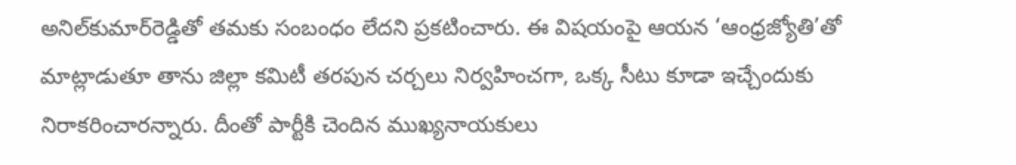అనిల్‌కుమార్‌రెడ్డితో తమకు సంబంధం లేదని ప్రకటించారు. ఈ విషయంపై ఆయన ‘ఆంధ్రజ్యోతి’తో మాట్లాడుతూ తాను జిల్లా కమిటీ తరపున చర్చలు నిర్వహించగా, ఒక్క సీటు కూడా ఇచ్చేందుకు నిరాకరించారన్నారు. దీంతో పార్టీకి చెందిన ముఖ్యనాయకులు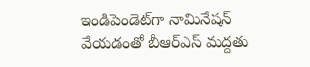ఇండిపెండెట్‌గా నామినేషన్‌ వేయడంతో బీఆర్‌ఎస్‌ మద్దతు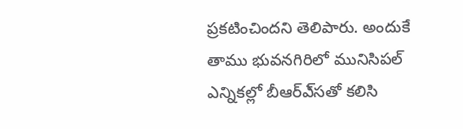ప్రకటించిందని తెలిపారు. అందుకే తాము భువనగిరిలో మునిసిపల్‌ ఎన్నికల్లో బీఆర్‌ఎ్‌సతో కలిసి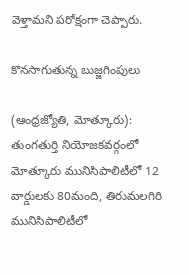వెళ్తామని పరోక్షంగా చెప్పారు.

కొనసాగుతున్న బుజ్జగింపులు

(ఆంధ్రజ్యోతి, మోత్కూరు): తుంగతుర్తి నియోజకవర్గంలో మోత్కూరు మునిసిపాలిటీలో 12 వార్డులకు 80మంది, తిరుమలగిరి మునిసిపాలిటీలో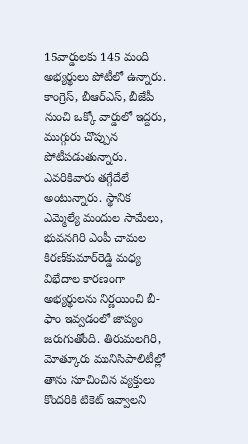15వార్డులకు 145 మంది అభ్యర్థులు పోటీలో ఉన్నారు. కాంగ్రెస్‌, బీఆర్‌ఎస్‌, బీజేపీ నుంచి ఒక్కో వార్డులో ఇద్దరు, ముగ్గురు చొప్పున పోటీపడుతున్నారు. ఎవరికివారు తగ్గేదేలే అంటున్నారు. స్థానిక ఎమ్మెల్యే మందుల సామేలు, భువనగిరి ఎంపీ చామల కిరణ్‌కుమార్‌రెడ్డి మధ్య విభేదాల కారణంగా అభ్యర్థులను నిర్ణయించి బీ-ఫాం ఇవ్వడంలో జాప్యం జరుగుతోంది. తిరుమలగిరి, మోత్కూరు మునిసిపాలిటీల్లో తాను సూచించిన వ్యక్తులు కొందరికి టికెట్‌ ఇవ్వాలని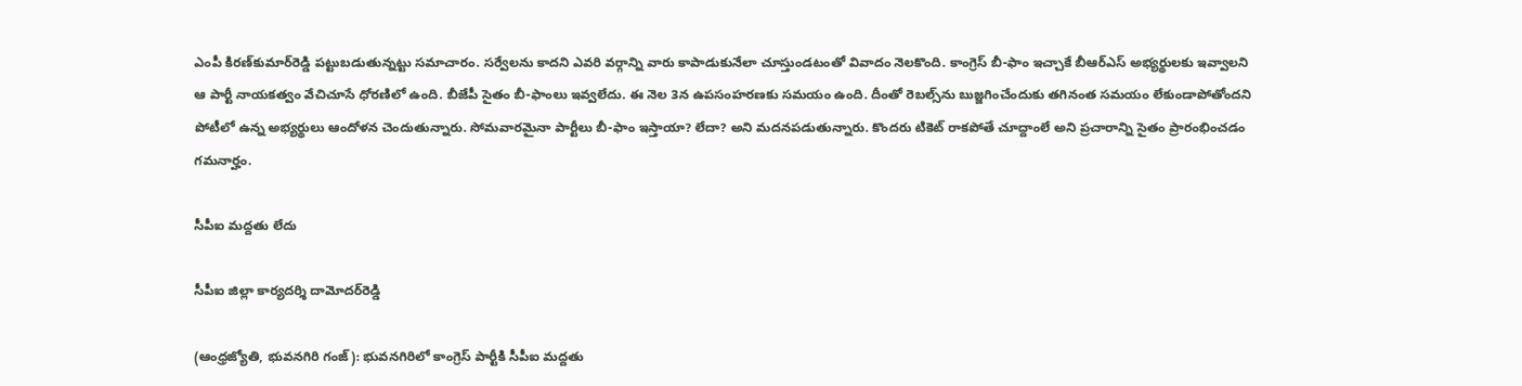ఎంపీ కిరణ్‌కుమార్‌రెడ్డి పట్టుబడుతున్నట్టు సమాచారం. సర్వేలను కాదని ఎవరి వర్గాన్ని వారు కాపాడుకునేలా చూస్తుండటంతో వివాదం నెలకొంది. కాంగ్రెస్‌ బీ-ఫాం ఇచ్చాకే బీఆర్‌ఎస్‌ అభ్యర్థులకు ఇవ్వాలని ఆ పార్టీ నాయకత్వం వేచిచూసే ధోరణిలో ఉంది. బీజేపీ సైతం బీ-ఫాంలు ఇవ్వలేదు. ఈ నెల 3న ఉపసంహరణకు సమయం ఉంది. దీంతో రెబల్స్‌ను బుజ్జగించేందుకు తగినంత సమయం లేకుండాపోతోందని పోటీలో ఉన్న అభ్యర్థులు ఆందోళన చెందుతున్నారు. సోమవారమైనా పార్టీలు బీ-ఫాం ఇస్తాయా? లేదా? అని మదనపడుతున్నారు. కొందరు టికెట్‌ రాకపోతే చూద్దాంలే అని ప్రచారాన్ని సైతం ప్రారంభించడం గమనార్హం.

సీపీఐ మద్దతు లేదు

సీపీఐ జిల్లా కార్యదర్శి దామోదర్‌రెడ్డి

(ఆంధ్రజ్యోతి, భువనగిరి గంజ్‌): భువనగిరిలో కాంగ్రెస్‌ పార్టీకి సీపీఐ మద్దతు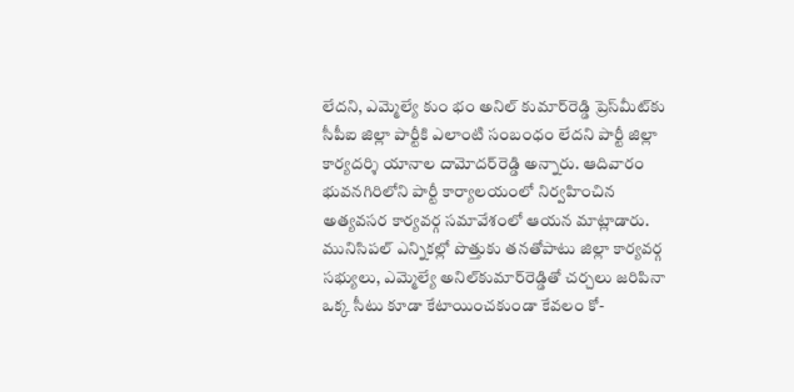లేదని, ఎమ్మెల్యే కుం భం అనిల్‌ కుమార్‌రెడ్డి ప్రెస్‌మీట్‌కు సీపీఐ జిల్లా పార్టీకి ఎలాంటి సంబంధం లేదని పార్టీ జిల్లా కార్యదర్శి యానాల దామోదర్‌రెడ్డి అన్నారు. ఆదివారం భువనగిరిలోని పార్టీ కార్యాలయంలో నిర్వహించిన అత్యవసర కార్యవర్గ సమావేశంలో ఆయన మాట్లాడారు. మునిసిపల్‌ ఎన్నికల్లో పొత్తుకు తనతోపాటు జిల్లా కార్యవర్గ సభ్యులు, ఎమ్మెల్యే అనిల్‌కుమార్‌రెడ్డితో చర్చలు జరిపినా ఒక్క సీటు కూడా కేటాయించకుండా కేవలం కో-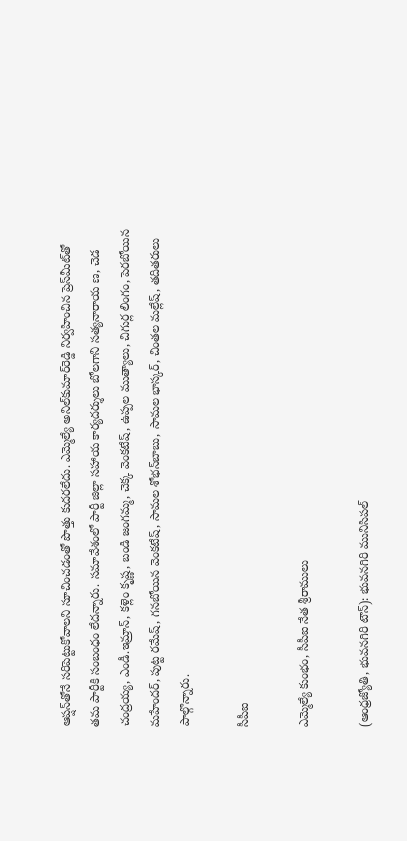ఆప్షన్‌తోనే సరిపెట్టుకోవాలని సూచించడంతో పొత్తు కుదరలేదు. ఎమ్మెల్యే అనిల్‌కుమార్‌రెడ్డి నిర్వహించిన ప్రెస్‌మీట్‌తో తమ పార్టీకి సంబంధం లేదన్నారు. సమావేశంలో పార్టీ జిల్లా సహాయ కార్యదర్శులు బోలగాని సత్యనారాయ ణ, చెడ చంద్రయ్య, ఎండీ.ఇమ్రాన్‌, కళ్లెం కృష్ణ, బండి జంగమ్మ, చెక్క వెంకటేష్‌, ఉప్పల ముత్యాలు, చిగుర్ల లింగం, పెరబోయిన మహేందర్‌, పుట్ట రమేష్‌, గనబోయిన వెంకటేష్‌, సామల శోభన్‌బాబు, సామల భాస్కర్‌, చింతల మల్లేష్‌, తదితరులు పాల్గొన్నారు.

సీపీఐ

ఎమ్మెల్యే కుంభం, సీపీఐ నేత శ్రీరాములు

(ఆంధ్రజ్యోతి, భువనగిరి టౌన్‌): భువనగిరి మునిసిపల్‌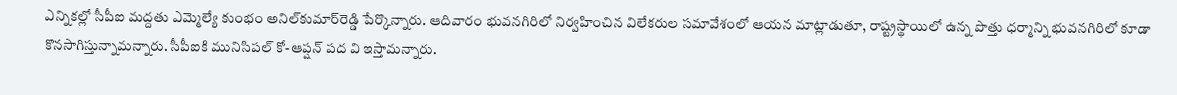ఎన్నికల్లో సీపీఐ మద్దతు ఎమ్మెల్యే కుంభం అనిల్‌కుమార్‌రెడ్డి పేర్కొన్నారు. ఆదివారం భువనగిరిలో నిర్వహించిన విలేకరుల సమావేశంలో ఆయన మాట్లాడుతూ, రాష్ట్రస్థాయిలో ఉన్న పొత్తు ధర్మాన్ని భువనగిరిలో కూడా కొనసాగిస్తున్నామన్నారు. సీపీఐకి మునిసిపల్‌ కో-ఆప్షన్‌ పద వి ఇస్తామన్నారు.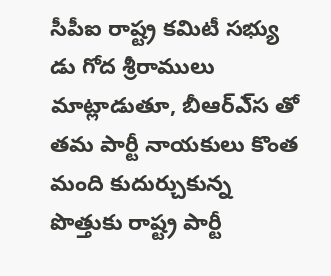సీపీఐ రాష్ట్ర కమిటీ సభ్యు డు గోద శ్రీరాములు మాట్లాడుతూ, బీఆర్‌ఎ్‌స తో తమ పార్టీ నాయకులు కొంత మంది కుదుర్చుకున్న పొత్తుకు రాష్ట్ర పార్టీ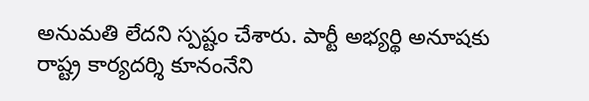అనుమతి లేదని స్పష్టం చేశారు. పార్టీ అభ్యర్థి అనూషకు రాష్ట్ర కార్యదర్శి కూనంనేని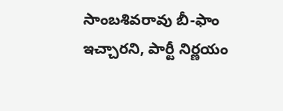సాంబశివరావు బీ-ఫాం ఇచ్చారని, పార్టీ నిర్ణయం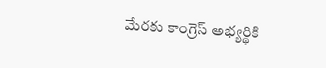మేరకు కాంగ్రెస్‌ అభ్యర్థికి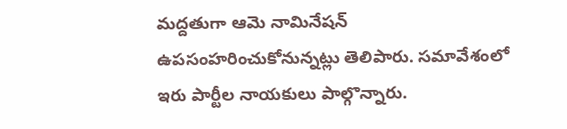మద్దతుగా ఆమె నామినేషన్‌ ఉపసంహరించుకోనున్నట్లు తెలిపారు. సమావేశంలో ఇరు పార్టీల నాయకులు పాల్గొన్నారు.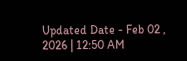Updated Date - Feb 02 , 2026 | 12:50 AM